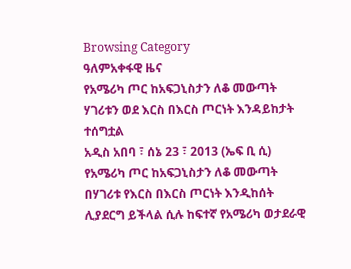Browsing Category
ዓለምአቀፋዊ ዜና
የአሜሪካ ጦር ከአፍጋኒስታን ለቆ መውጣት ሃገሪቱን ወደ እርስ በእርስ ጦርነት እንዳይከታት ተሰግቷል
አዲስ አበባ ፣ ሰኔ 23 ፣ 2013 (ኤፍ ቢ ሲ) የአሜሪካ ጦር ከአፍጋኒስታን ለቆ መውጣት በሃገሪቱ የእርስ በእርስ ጦርነት እንዲከሰት ሊያደርግ ይችላል ሲሉ ከፍተኛ የአሜሪካ ወታደራዊ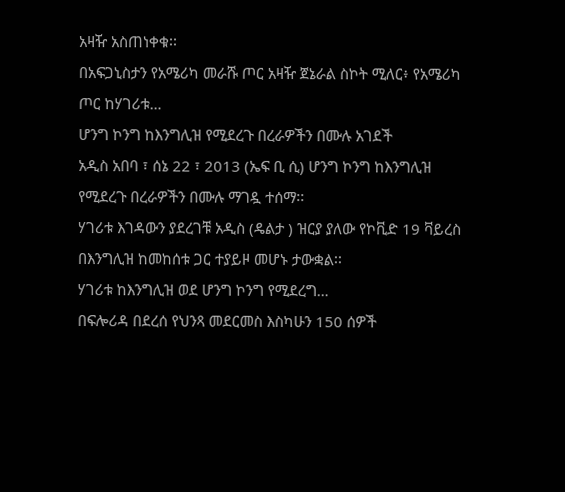አዛዥ አስጠነቀቁ፡፡
በአፍጋኒስታን የአሜሪካ መራሹ ጦር አዛዥ ጀኔራል ስኮት ሚለር፥ የአሜሪካ ጦር ከሃገሪቱ…
ሆንግ ኮንግ ከእንግሊዝ የሚደረጉ በረራዎችን በሙሉ አገደች
አዲስ አበባ ፣ ሰኔ 22 ፣ 2013 (ኤፍ ቢ ሲ) ሆንግ ኮንግ ከእንግሊዝ የሚደረጉ በረራዎችን በሙሉ ማገዷ ተሰማ፡፡
ሃገሪቱ እገዳውን ያደረገቹ አዲስ (ዴልታ ) ዝርያ ያለው የኮቪድ 19 ቫይረስ በእንግሊዝ ከመከሰቱ ጋር ተያይዞ መሆኑ ታውቋል፡፡
ሃገሪቱ ከእንግሊዝ ወደ ሆንግ ኮንግ የሚደረግ…
በፍሎሪዳ በደረሰ የህንጻ መደርመስ እስካሁን 150 ሰዎች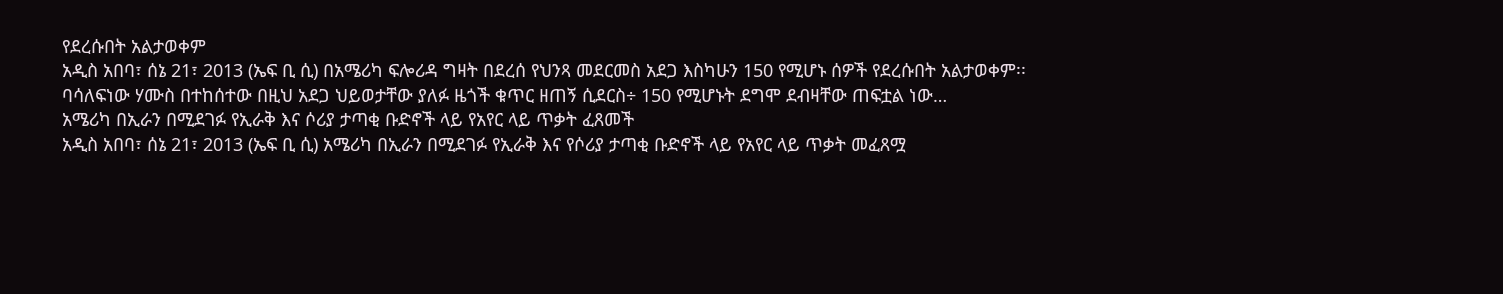የደረሱበት አልታወቀም
አዲስ አበባ፣ ሰኔ 21፣ 2013 (ኤፍ ቢ ሲ) በአሜሪካ ፍሎሪዳ ግዛት በደረሰ የህንጻ መደርመስ አደጋ እስካሁን 150 የሚሆኑ ሰዎች የደረሱበት አልታወቀም፡፡
ባሳለፍነው ሃሙስ በተከሰተው በዚህ አደጋ ህይወታቸው ያለፉ ዜጎች ቁጥር ዘጠኝ ሲደርስ÷ 150 የሚሆኑት ደግሞ ደብዛቸው ጠፍቷል ነው…
አሜሪካ በኢራን በሚደገፉ የኢራቅ እና ሶሪያ ታጣቂ ቡድኖች ላይ የአየር ላይ ጥቃት ፈጸመች
አዲስ አበባ፣ ሰኔ 21፣ 2013 (ኤፍ ቢ ሲ) አሜሪካ በኢራን በሚደገፉ የኢራቅ እና የሶሪያ ታጣቂ ቡድኖች ላይ የአየር ላይ ጥቃት መፈጸሟ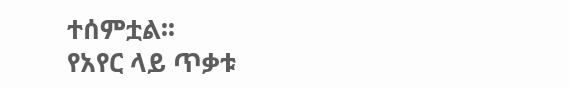ተሰምቷል፡፡
የአየር ላይ ጥቃቱ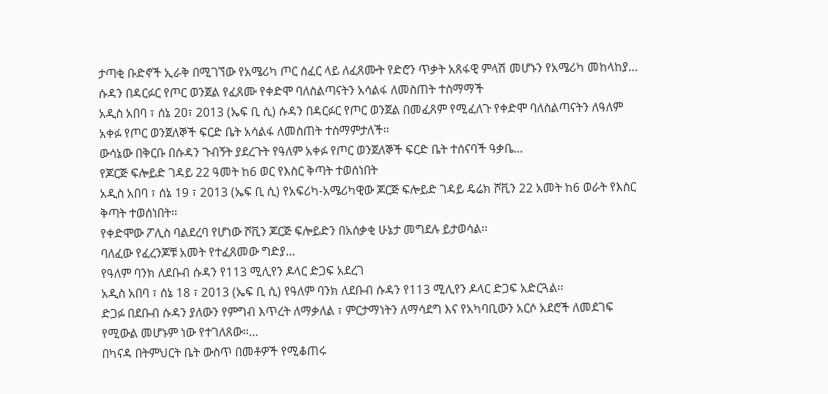ታጣቂ ቡድኖች ኢራቅ በሚገኘው የአሜሪካ ጦር ሰፈር ላይ ለፈጸሙት የድሮን ጥቃት አጸፋዊ ምላሽ መሆኑን የአሜሪካ መከላከያ…
ሱዳን በዳርፉር የጦር ወንጀል የፈጸሙ የቀድሞ ባለስልጣናትን አሳልፋ ለመስጠት ተስማማች
አዲስ አበባ ፣ ሰኔ 20፣ 2013 (ኤፍ ቢ ሲ) ሱዳን በዳርፉር የጦር ወንጀል በመፈጸም የሚፈለጉ የቀድሞ ባለስልጣናትን ለዓለም አቀፉ የጦር ወንጀለኞች ፍርድ ቤት አሳልፋ ለመስጠት ተስማምታለች፡፡
ውሳኔው በቅርቡ በሱዳን ጉብኝት ያደረጉት የዓለም አቀፉ የጦር ወንጀለኞች ፍርድ ቤት ተሰናባች ዓቃቤ…
የጆርጅ ፍሎይድ ገዳይ 22 ዓመት ከ6 ወር የእስር ቅጣት ተወሰነበት
አዲስ አበባ ፣ ሰኔ 19 ፣ 2013 (ኤፍ ቢ ሲ) የአፍሪካ-አሜሪካዊው ጆርጅ ፍሎይድ ገዳይ ዴሬክ ሾቪን 22 አመት ከ6 ወራት የእስር ቅጣት ተወሰነበት፡፡
የቀድሞው ፖሊስ ባልደረባ የሆነው ሾቪን ጆርጅ ፍሎይድን በአሰቃቂ ሁኔታ መግደሉ ይታወሳል፡፡
ባለፈው የፈረንጆቹ አመት የተፈጸመው ግድያ…
የዓለም ባንክ ለደቡብ ሱዳን የ113 ሚሊየን ዶላር ድጋፍ አደረገ
አዲስ አበባ ፣ ሰኔ 18 ፣ 2013 (ኤፍ ቢ ሲ) የዓለም ባንክ ለደቡብ ሱዳን የ113 ሚሊየን ዶላር ድጋፍ አድርጓል፡፡
ድጋፉ በደቡብ ሱዳን ያለውን የምግብ እጥረት ለማቃለል ፣ ምርታማነትን ለማሳደግ እና የአካባቢውን አርሶ አደሮች ለመደገፍ የሚውል መሆኑም ነው የተገለጸው።…
በካናዳ በትምህርት ቤት ውስጥ በመቶዎች የሚቆጠሩ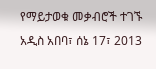የማይታወቁ መቃብሮች ተገኙ
አዲስ አበባ፣ ሰኔ 17፣ 2013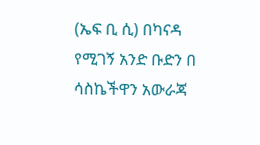(ኤፍ ቢ ሲ) በካናዳ የሚገኝ አንድ ቡድን በ ሳስኬችዋን አውራጃ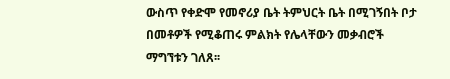ውስጥ የቀድሞ የመኖሪያ ቤት ትምህርት ቤት በሚገኝበት ቦታ በመቶዎች የሚቆጠሩ ምልክት የሌላቸውን መቃብሮች ማግኘቱን ገለጸ፡፡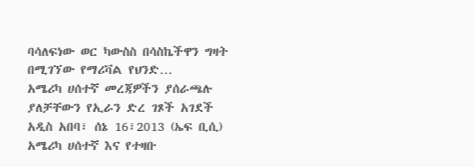ባሳለፍነው ወር ካውስስ በሳስኬችዋን ግዛት በሚገኘው የማሪቫል የህንድ…
አሜሪካ ሀሰተኛ መረጃዎችን ያሰራጫሉ ያለቻቸውን የኢራን ድረ ገጾች አገደች
አዲስ አበባ፣ ሰኔ 16፣2013 (ኤፍ ቢሲ) አሜሪካ ሀሰተኛ እና የተዛቡ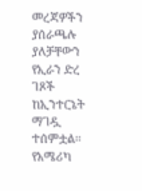መረጃዎችን ያሰራጫሉ ያለቻቸውን የኢራን ድረ ገጾች ከኢንተርኔት ማገዷ ተሰምቷል፡፡
የአሜሪካ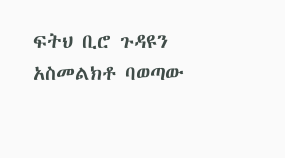ፍትህ ቢሮ ጉዳዩን አስመልክቶ ባወጣው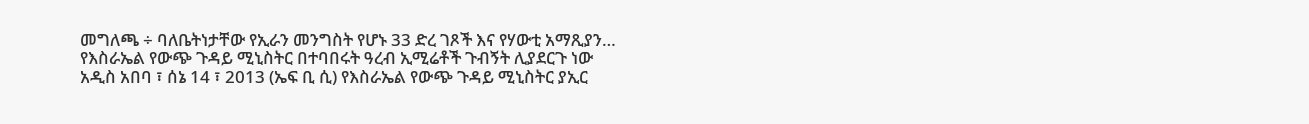መግለጫ ÷ ባለቤትነታቸው የኢራን መንግስት የሆኑ 33 ድረ ገጾች እና የሃውቲ አማጺያን…
የእስራኤል የውጭ ጉዳይ ሚኒስትር በተባበሩት ዓረብ ኢሚሬቶች ጉብኝት ሊያደርጉ ነው
አዲስ አበባ ፣ ሰኔ 14 ፣ 2013 (ኤፍ ቢ ሲ) የእስራኤል የውጭ ጉዳይ ሚኒስትር ያኢር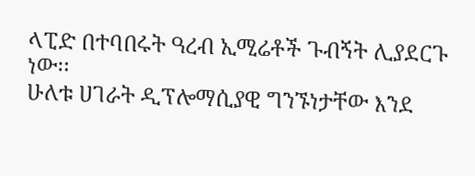ላፒድ በተባበሩት ዓረብ ኢሚሬቶች ጉብኝት ሊያደርጉ ነው፡፡
ሁለቱ ሀገራት ዲፕሎማሲያዊ ግንኙነታቸው እንደ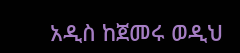አዲስ ከጀመሩ ወዲህ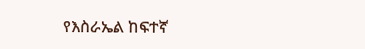የእስራኤል ከፍተኛ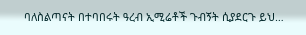ባለስልጣናት በተባበሩት ዓረብ ኢሚሬቶች ጉብኝት ሲያደርጉ ይህ…